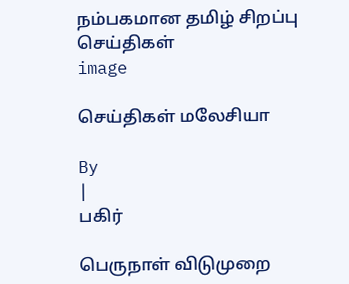நம்பகமான தமிழ் சிறப்பு செய்திகள்
image

செய்திகள் மலேசியா

By
|
பகிர்

பெருநாள் விடுமுறை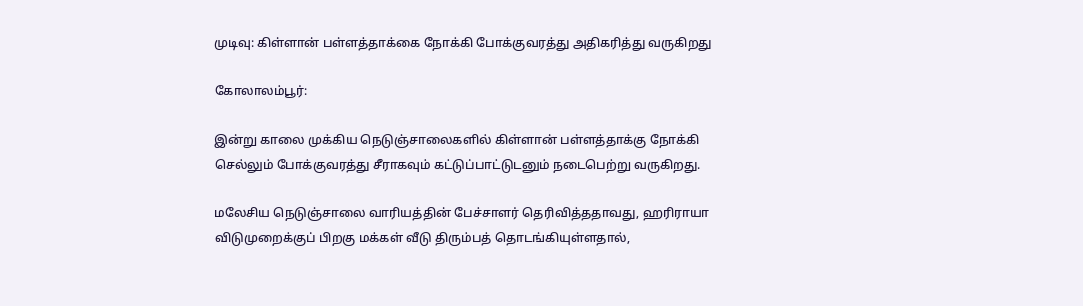முடிவு: கிள்ளான் பள்ளத்தாக்கை நோக்கி போக்குவரத்து அதிகரித்து வருகிறது

கோலாலம்பூர்:

இன்று காலை முக்கிய நெடுஞ்சாலைகளில் கிள்ளான் பள்ளத்தாக்கு நோக்கி செல்லும் போக்குவரத்து சீராகவும் கட்டுப்பாட்டுடனும் நடைபெற்று வருகிறது.

மலேசிய நெடுஞ்சாலை வாரியத்தின் பேச்சாளர் தெரிவித்ததாவது, ஹரிராயா விடுமுறைக்குப் பிறகு மக்கள் வீடு திரும்பத் தொடங்கியுள்ளதால்,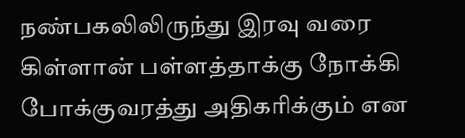நண்பகலிலிருந்து இரவு வரை கிள்ளான் பள்ளத்தாக்கு நோக்கி போக்குவரத்து அதிகரிக்கும் என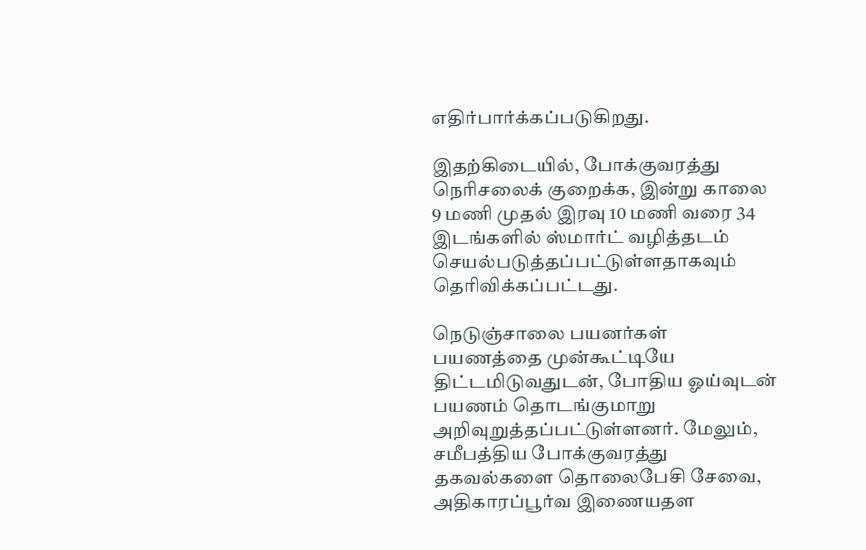எதிர்பார்க்கப்படுகிறது.

இதற்கிடையில், போக்குவரத்து நெரிசலைக் குறைக்க, இன்று காலை 9 மணி முதல் இரவு 10 மணி வரை 34 இடங்களில் ஸ்மார்ட் வழித்தடம் செயல்படுத்தப்பட்டுள்ளதாகவும் தெரிவிக்கப்பட்டது.

நெடுஞ்சாலை பயனர்கள் பயணத்தை முன்கூட்டியே திட்டமிடுவதுடன், போதிய ஓய்வுடன் பயணம் தொடங்குமாறு அறிவுறுத்தப்பட்டுள்ளனர். மேலும், சமீபத்திய போக்குவரத்து தகவல்களை தொலைபேசி சேவை, அதிகாரப்பூர்வ இணையதள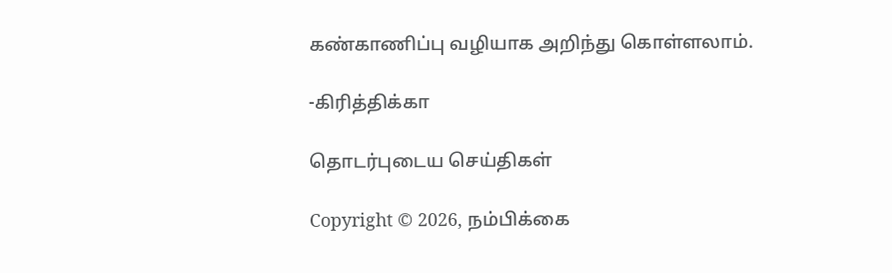கண்காணிப்பு வழியாக அறிந்து கொள்ளலாம்.

-கிரித்திக்கா

தொடர்புடைய செய்திகள்

Copyright © 2026, நம்பிக்கை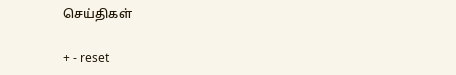செய்திகள்

+ - reset